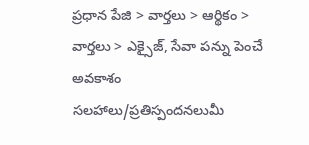ప్రధాన పేజి > వార్తలు > ఆర్థికం > వార్తలు > ఎక్సైజ్, సేవా పన్ను పెంచే అవకాశం
సలహాలు/ప్రతిస్పందనలుమీ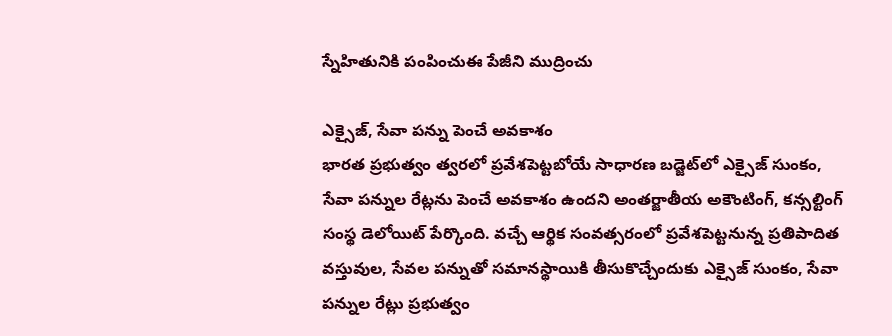స్నేహితునికి పంపించుఈ పేజీని ముద్రించు

ఎక్సైజ్, సేవా పన్ను పెంచే అవకాశం
భారత ప్రభుత్వం త్వరలో ప్రవేశపెట్టబోయే సాధారణ బడ్జెట్‌లో ఎక్సైజ్ సుంకం, సేవా పన్నుల రేట్లను పెంచే అవకాశం ఉందని అంతర్జాతీయ అకౌంటింగ్, కన్సల్టింగ్ సంస్థ డెలోయిట్ పేర్కొంది. వచ్చే ఆర్థిక సంవత్సరంలో ప్రవేశపెట్టనున్న ప్రతిపాదిత వస్తువుల, సేవల పన్నుతో సమానస్థాయికి తీసుకొచ్చేందుకు ఎక్సైజ్ సుంకం, సేవా పన్నుల రేట్లు ప్రభుత్వం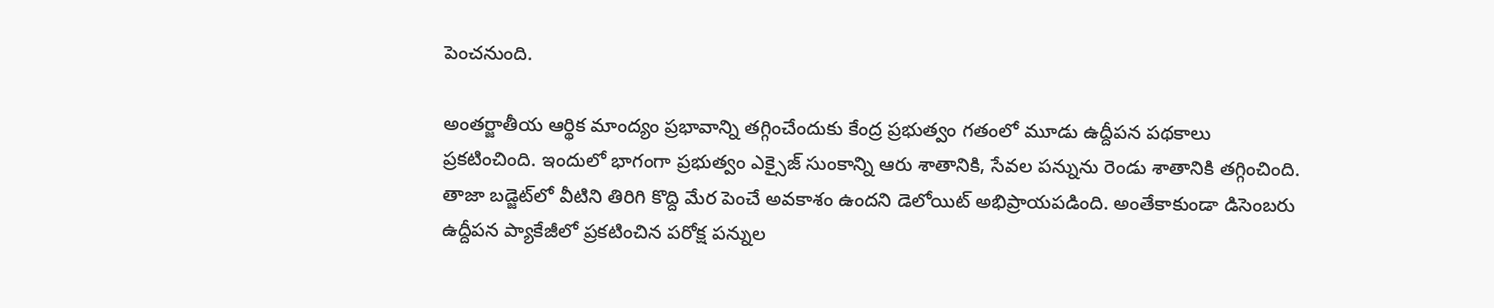పెంచనుంది.

అంతర్జాతీయ ఆర్థిక మాంద్యం ప్రభావాన్ని తగ్గించేందుకు కేంద్ర ప్రభుత్వం గతంలో మూడు ఉద్దీపన పథకాలు ప్రకటించింది. ఇందులో భాగంగా ప్రభుత్వం ఎక్సైజ్ సుంకాన్ని ఆరు శాతానికి, సేవల పన్నును రెండు శాతానికి తగ్గించింది. తాజా బడ్జెట్‌లో వీటిని తిరిగి కొద్ది మేర పెంచే అవకాశం ఉందని డెలోయిట్ అభిప్రాయపడింది. అంతేకాకుండా డిసెంబరు ఉద్దీపన ప్యాకేజీలో ప్రకటించిన పరోక్ష పన్నుల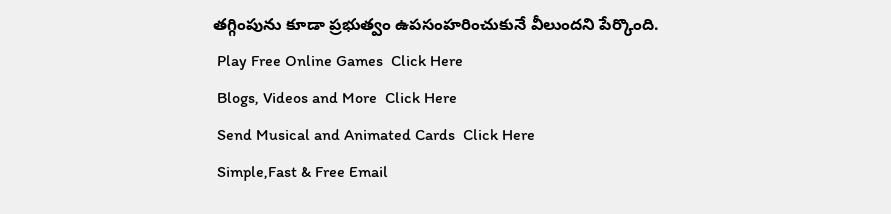తగ్గింపును కూడా ప్రభుత్వం ఉపసంహరించుకునే వీలుందని పేర్కొంది.
 Play Free Online Games  Click Here
 Blogs, Videos and More  Click Here
 Send Musical and Animated Cards  Click Here
 Simple,Fast & Free Email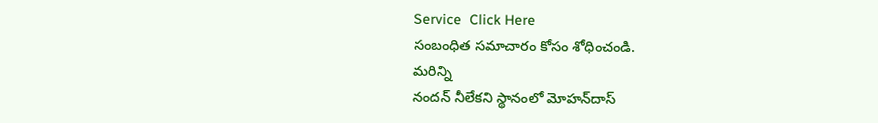Service  Click Here
సంబంధిత సమాచారం కోసం శోధించండి.
మరిన్ని
నందన్ నీలేకని స్థానంలో మోహన్‌దాస్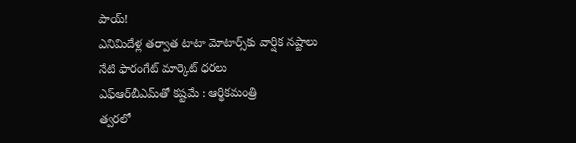పాయ్!
ఎనిమిదేళ్ల తర్వాత టాటా మోటార్స్‌కు వార్షిక నష్టాలు
నేటి ఫారంగేట్ మార్కెట్ ధరలు
ఎఫ్‌ఆర్‌బీఎమ్‌తో కష్టమే : ఆర్థికమంత్రి
త్వరలో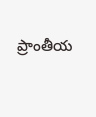ప్రాంతీయ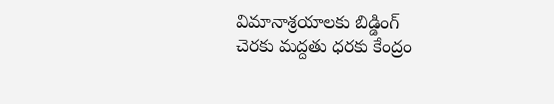విమానాశ్రయాలకు బిడ్డింగ్‌
చెరకు మద్దతు ధరకు కేంద్రం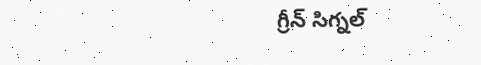గ్రీన్ సిగ్నల్